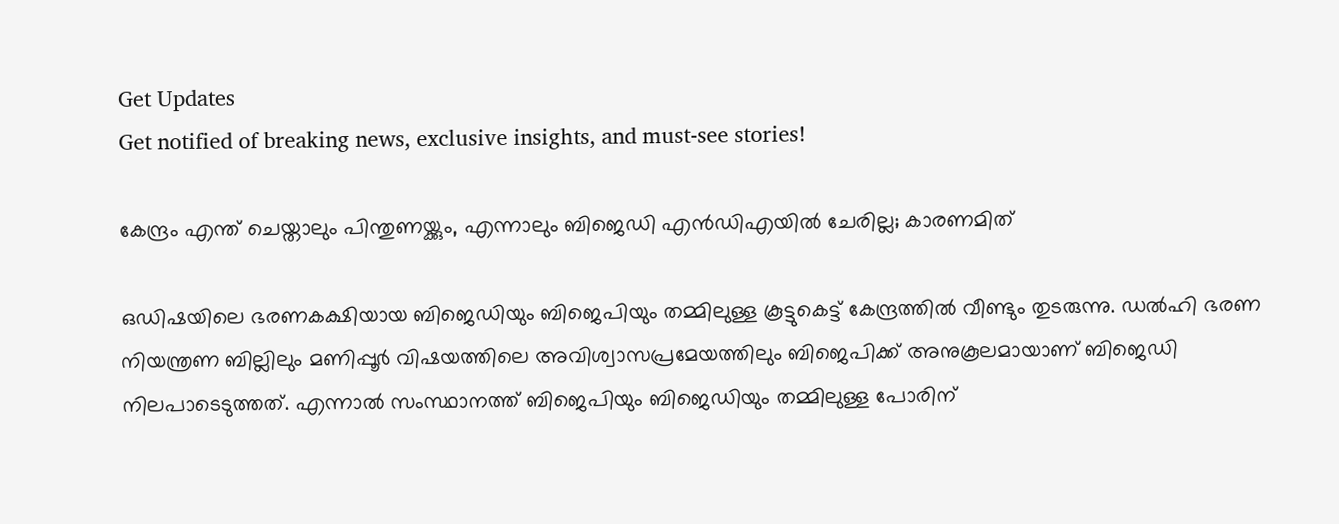Get Updates
Get notified of breaking news, exclusive insights, and must-see stories!

കേന്ദ്രം എന്ത് ചെയ്താലും പിന്തുണയ്ക്കും, എന്നാലും ബിജെഡി എന്‍ഡിഎയില്‍ ചേരില്ല; കാരണമിത്

ഒഡിഷയിലെ ഭരണകക്ഷിയായ ബിജെഡിയും ബിജെപിയും തമ്മിലുള്ള കൂട്ടുകെട്ട് കേന്ദ്രത്തില്‍ വീണ്ടും തുടരുന്നു. ഡല്‍ഹി ഭരണ നിയന്ത്രണ ബില്ലിലും മണിപ്പൂര്‍ വിഷയത്തിലെ അവിശ്വാസപ്രമേയത്തിലും ബിജെപിക്ക് അനുകൂലമായാണ് ബിജെഡി നിലപാടെടുത്തത്. എന്നാല്‍ സംസ്ഥാനത്ത് ബിജെപിയും ബിജെഡിയും തമ്മിലുള്ള പോരിന്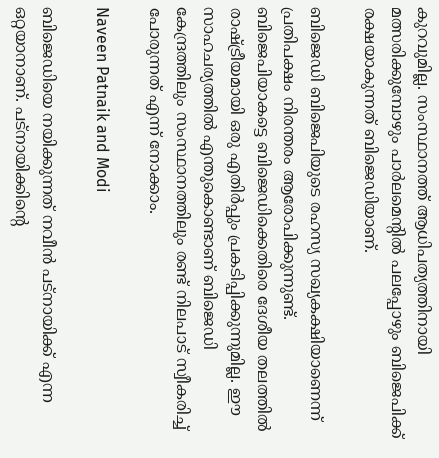കുറവുമില്ല. സംസ്ഥാനത്ത് ആധിപത്യത്തിനായി മത്സരിക്കുമ്പോഴും പാര്‍ലമെന്റില്‍ പലപ്പോഴും ബിജെപിക്ക് രക്ഷയാകുന്നത് ബിജെഡിയാണ്.

ബിജെഡി ബിജെപിയുടെ രഹസ്യ സഖ്യകക്ഷിയാണെന്ന് പ്രതിപക്ഷം നിരന്തരം ആരോപിക്കുന്നുണ്ട്. ബിജെപിയാകട്ടെ ബിജെഡിക്കെതിരെ ദേശീയ തലത്തില്‍ രാഷ്ട്രീയമായി ഒരു എതിര്‍പ്പും പ്രകടിപ്പിക്കുന്നുമില്ല. ഈ സാഹചര്യത്തില്‍ എന്തുകൊണ്ടാണ് ബിജെഡി കേന്ദ്രത്തിലും സംസ്ഥാനത്തിലും രണ്ട് നിലപാട് സ്വീകരിച്ച് പോരുന്നത് എന്ന് നോക്കാം.

Naveen Patnaik and Modi

ബിജെഡിയെ നയിക്കുന്നത് നവീന്‍ പട്‌നായിക്ക് എന്ന ഒറ്റയാനാണ്. പട്‌നായിക്കിന്റെ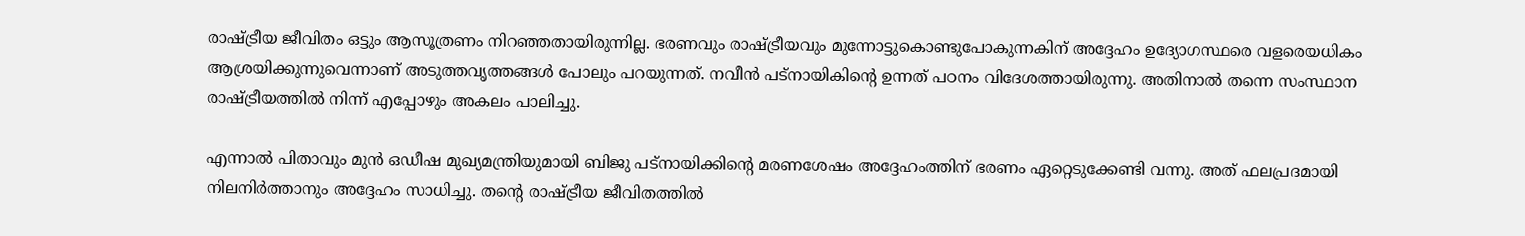രാഷ്ട്രീയ ജീവിതം ഒട്ടും ആസൂത്രണം നിറഞ്ഞതായിരുന്നില്ല. ഭരണവും രാഷ്ട്രീയവും മുന്നോട്ടുകൊണ്ടുപോകുന്നകിന് അദ്ദേഹം ഉദ്യോഗസ്ഥരെ വളരെയധികം ആശ്രയിക്കുന്നുവെന്നാണ് അടുത്തവൃത്തങ്ങള്‍ പോലും പറയുന്നത്. നവീന്‍ പട്‌നായികിന്റെ ഉന്നത് പഠനം വിദേശത്തായിരുന്നു. അതിനാല്‍ തന്നെ സംസ്ഥാന രാഷ്ട്രീയത്തില്‍ നിന്ന് എപ്പോഴും അകലം പാലിച്ചു.

എന്നാല്‍ പിതാവും മുന്‍ ഒഡീഷ മുഖ്യമന്ത്രിയുമായി ബിജു പട്നായിക്കിന്റെ മരണശേഷം അദ്ദേഹംത്തിന് ഭരണം ഏറ്റെടുക്കേണ്ടി വന്നു. അത് ഫലപ്രദമായി നിലനിര്‍ത്താനും അദ്ദേഹം സാധിച്ചു. തന്റെ രാഷ്ട്രീയ ജീവിതത്തില്‍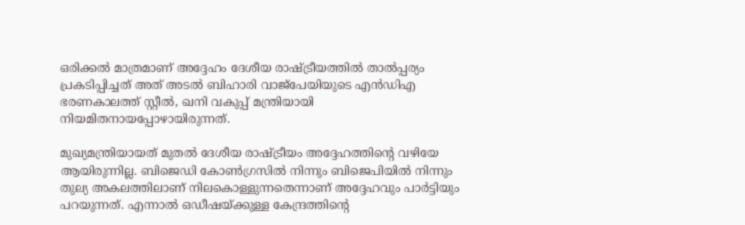ഒരിക്കല്‍ മാത്രമാണ് അദ്ദേഹം ദേശീയ രാഷ്ട്രീയത്തില്‍ താല്‍പ്പര്യം പ്രകടിപ്പിച്ചത് അത് അടല്‍ ബിഹാരി വാജ്‌പേയിയുടെ എന്‍ഡിഎ ഭരണകാലത്ത് സ്റ്റീല്‍, ഖനി വകുപ്പ് മന്ത്രിയായി നിയമിതനായപ്പോഴായിരുന്നത്.

മുഖ്യമന്ത്രിയായത് മുതല്‍ ദേശീയ രാഷ്ട്രീയം അദ്ദേഹത്തിന്റെ വഴിയേ ആയിരുന്നില്ല. ബിജെഡി കോണ്‍ഗ്രസില്‍ നിന്നും ബിജെപിയില്‍ നിന്നും തുല്യ അകലത്തിലാണ് നിലകൊള്ളുന്നതെന്നാണ് അദ്ദേഹവും പാര്‍ട്ടിയും പറയുന്നത്. എന്നാല്‍ ഒഡീഷയ്ക്കുള്ള കേന്ദ്രത്തിന്റെ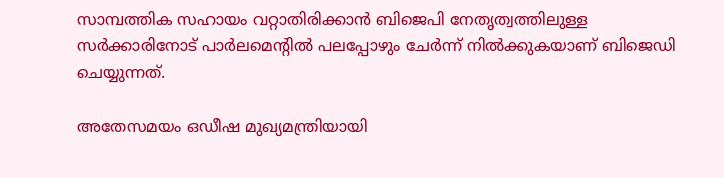സാമ്പത്തിക സഹായം വറ്റാതിരിക്കാന്‍ ബിജെപി നേതൃത്വത്തിലുള്ള സര്‍ക്കാരിനോട് പാര്‍ലമെന്റില്‍ പലപ്പോഴും ചേര്‍ന്ന് നില്‍ക്കുകയാണ് ബിജെഡി ചെയ്യുന്നത്.

അതേസമയം ഒഡീഷ മുഖ്യമന്ത്രിയായി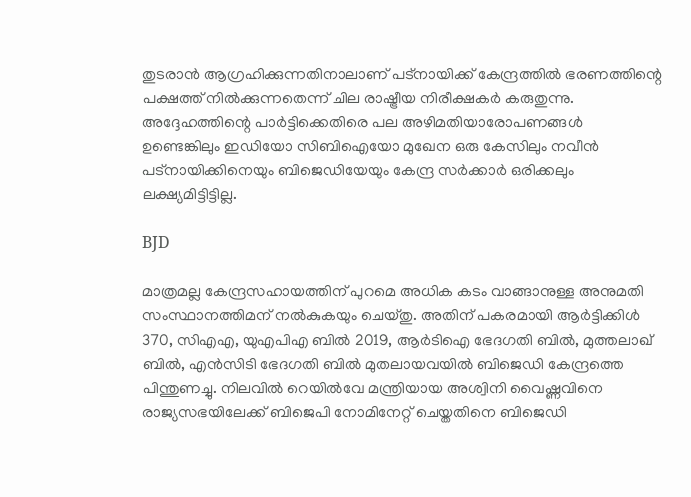തുടരാന്‍ ആഗ്രഹിക്കുന്നതിനാലാണ് പട്‌നായിക്ക് കേന്ദ്രത്തില്‍ ഭരണത്തിന്റെ പക്ഷത്ത് നില്‍ക്കുന്നതെന്ന് ചില രാഷ്ട്രീയ നിരീക്ഷകര്‍ കരുതുന്നു. അദ്ദേഹത്തിന്റെ പാര്‍ട്ടിക്കെതിരെ പല അഴിമതിയാരോപണങ്ങള്‍ ഉണ്ടെങ്കിലും ഇഡിയോ സിബിഐയോ മുഖേന ഒരു കേസിലും നവീന്‍ പട്നായിക്കിനെയും ബിജെഡിയേയും കേന്ദ്ര സര്‍ക്കാര്‍ ഒരിക്കലും ലക്ഷ്യമിട്ടിട്ടില്ല.

BJD

മാത്രമല്ല കേന്ദ്രസഹായത്തിന് പുറമെ അധിക കടം വാങ്ങാനുള്ള അനുമതി സംസ്ഥാനത്തിമന് നല്‍കുകയും ചെയ്തു. അതിന് പകരമായി ആര്‍ട്ടിക്കിള്‍ 370, സിഎഎ, യുഎപിഎ ബില്‍ 2019, ആര്‍ടിഐ ഭേദഗതി ബില്‍, മുത്തലാഖ് ബില്‍, എന്‍സിടി ഭേദഗതി ബില്‍ മുതലായവയില്‍ ബിജെഡി കേന്ദ്രത്തെ പിന്തുണച്ചു. നിലവില്‍ റെയില്‍വേ മന്ത്രിയായ അശ്വിനി വൈഷ്ണവിനെ രാജ്യസഭയിലേക്ക് ബിജെപി നോമിനേറ്റ് ചെയ്തതിനെ ബിജെഡി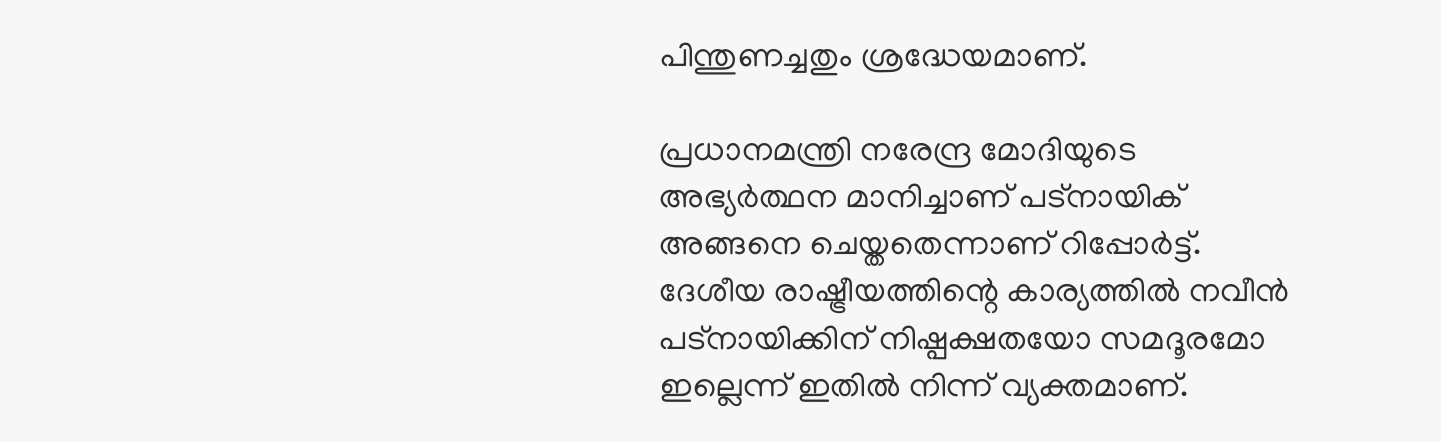പിന്തുണച്ചതും ശ്രദ്ധേയമാണ്.

പ്രധാനമന്ത്രി നരേന്ദ്ര മോദിയുടെ അഭ്യര്‍ത്ഥന മാനിച്ചാണ് പട്‌നായിക് അങ്ങനെ ചെയ്തതെന്നാണ് റിപ്പോര്‍ട്ട്. ദേശീയ രാഷ്ട്രീയത്തിന്റെ കാര്യത്തില്‍ നവീന്‍ പട്‌നായിക്കിന് നിഷ്പക്ഷതയോ സമദൂരമോ ഇല്ലെന്ന് ഇതില്‍ നിന്ന് വ്യക്തമാണ്.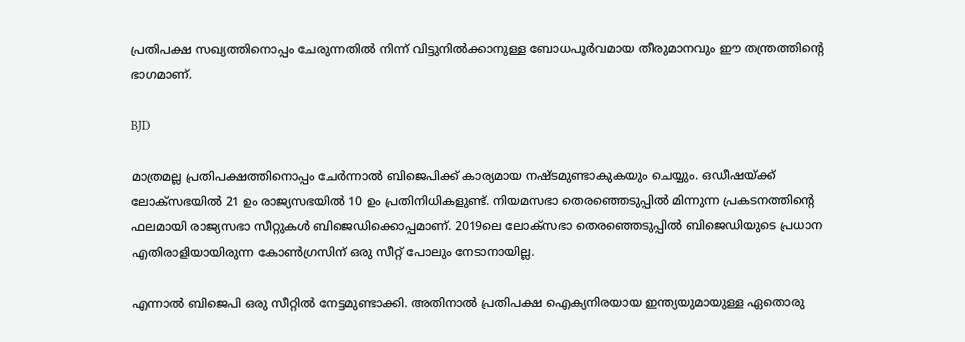പ്രതിപക്ഷ സഖ്യത്തിനൊപ്പം ചേരുന്നതില്‍ നിന്ന് വിട്ടുനില്‍ക്കാനുള്ള ബോധപൂര്‍വമായ തീരുമാനവും ഈ തന്ത്രത്തിന്റെ ഭാഗമാണ്.

BJD

മാത്രമല്ല പ്രതിപക്ഷത്തിനൊപ്പം ചേര്‍ന്നാല്‍ ബിജെപിക്ക് കാര്യമായ നഷ്ടമുണ്ടാകുകയും ചെയ്യും. ഒഡീഷയ്ക്ക് ലോക്‌സഭയില്‍ 21 ഉം രാജ്യസഭയില്‍ 10 ഉം പ്രതിനിധികളുണ്ട്. നിയമസഭാ തെരഞ്ഞെടുപ്പില്‍ മിന്നുന്ന പ്രകടനത്തിന്റെ ഫലമായി രാജ്യസഭാ സീറ്റുകള്‍ ബിജെഡിക്കൊപ്പമാണ്. 2019ലെ ലോക്സഭാ തെരഞ്ഞെടുപ്പില്‍ ബിജെഡിയുടെ പ്രധാന എതിരാളിയായിരുന്ന കോണ്‍ഗ്രസിന് ഒരു സീറ്റ് പോലും നേടാനായില്ല.

എന്നാല്‍ ബിജെപി ഒരു സീറ്റില്‍ നേട്ടമുണ്ടാക്കി. അതിനാല്‍ പ്രതിപക്ഷ ഐക്യനിരയായ ഇന്ത്യയുമായുള്ള ഏതൊരു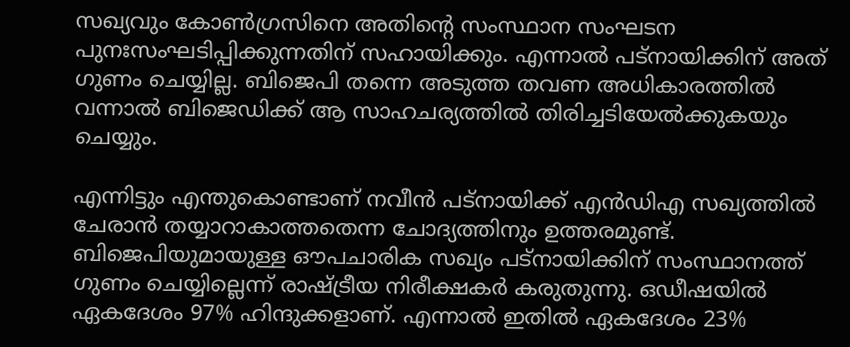സഖ്യവും കോണ്‍ഗ്രസിനെ അതിന്റെ സംസ്ഥാന സംഘടന പുനഃസംഘടിപ്പിക്കുന്നതിന് സഹായിക്കും. എന്നാല്‍ പട്‌നായിക്കിന് അത് ഗുണം ചെയ്യില്ല. ബിജെപി തന്നെ അടുത്ത തവണ അധികാരത്തില്‍ വന്നാല്‍ ബിജെഡിക്ക് ആ സാഹചര്യത്തില്‍ തിരിച്ചടിയേല്‍ക്കുകയും ചെയ്യും.

എന്നിട്ടും എന്തുകൊണ്ടാണ് നവീന്‍ പട്നായിക്ക് എന്‍ഡിഎ സഖ്യത്തില്‍ ചേരാന്‍ തയ്യാറാകാത്തതെന്ന ചോദ്യത്തിനും ഉത്തരമുണ്ട്. ബിജെപിയുമായുള്ള ഔപചാരിക സഖ്യം പട്‌നായിക്കിന് സംസ്ഥാനത്ത് ഗുണം ചെയ്യില്ലെന്ന് രാഷ്ട്രീയ നിരീക്ഷകര്‍ കരുതുന്നു. ഒഡീഷയില്‍ ഏകദേശം 97% ഹിന്ദുക്കളാണ്. എന്നാല്‍ ഇതില്‍ ഏകദേശം 23%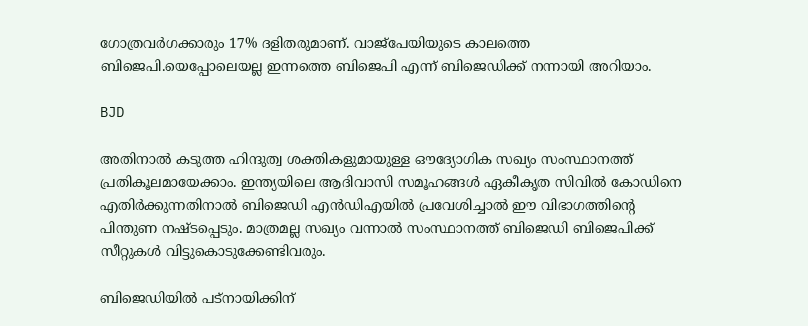ഗോത്രവര്‍ഗക്കാരും 17% ദളിതരുമാണ്. വാജ്പേയിയുടെ കാലത്തെ ബിജെപി.യെപ്പോലെയല്ല ഇന്നത്തെ ബിജെപി എന്ന് ബിജെഡിക്ക് നന്നായി അറിയാം.

BJD

അതിനാല്‍ കടുത്ത ഹിന്ദുത്വ ശക്തികളുമായുള്ള ഔദ്യോഗിക സഖ്യം സംസ്ഥാനത്ത് പ്രതികൂലമായേക്കാം. ഇന്ത്യയിലെ ആദിവാസി സമൂഹങ്ങള്‍ ഏകീകൃത സിവില്‍ കോഡിനെ എതിര്‍ക്കുന്നതിനാല്‍ ബിജെഡി എന്‍ഡിഎയില്‍ പ്രവേശിച്ചാല്‍ ഈ വിഭാഗത്തിന്റെ പിന്തുണ നഷ്ടപ്പെടും. മാത്രമല്ല സഖ്യം വന്നാല്‍ സംസ്ഥാനത്ത് ബിജെഡി ബിജെപിക്ക് സീറ്റുകള്‍ വിട്ടുകൊടുക്കേണ്ടിവരും.

ബിജെഡിയില്‍ പട്‌നായിക്കിന്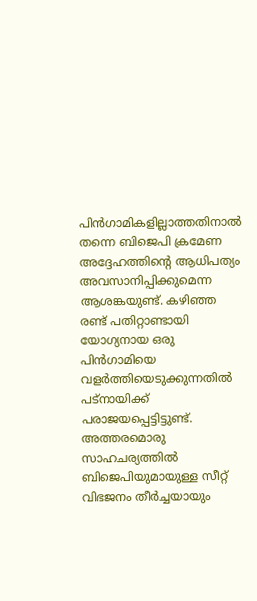പിന്‍ഗാമികളില്ലാത്തതിനാല്‍ തന്നെ ബിജെപി ക്രമേണ അദ്ദേഹത്തിന്റെ ആധിപത്യം അവസാനിപ്പിക്കുമെന്ന ആശങ്കയുണ്ട്. കഴിഞ്ഞ രണ്ട് പതിറ്റാണ്ടായി യോഗ്യനായ ഒരു പിന്‍ഗാമിയെ വളര്‍ത്തിയെടുക്കുന്നതില്‍ പട്‌നായിക്ക് പരാജയപ്പെട്ടിട്ടുണ്ട്. അത്തരമൊരു സാഹചര്യത്തില്‍ ബിജെപിയുമായുള്ള സീറ്റ് വിഭജനം തീര്‍ച്ചയായും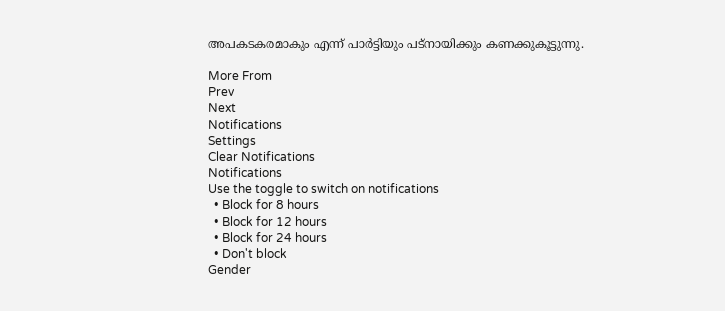അപകടകരമാകും എന്ന് പാര്‍ട്ടിയും പട്‌നായിക്കും കണക്കുകൂട്ടുന്നു.

More From
Prev
Next
Notifications
Settings
Clear Notifications
Notifications
Use the toggle to switch on notifications
  • Block for 8 hours
  • Block for 12 hours
  • Block for 24 hours
  • Don't block
Gender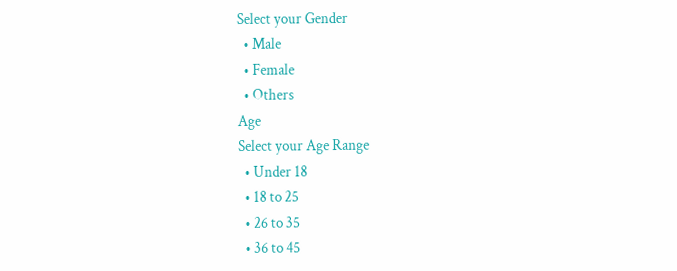Select your Gender
  • Male
  • Female
  • Others
Age
Select your Age Range
  • Under 18
  • 18 to 25
  • 26 to 35
  • 36 to 45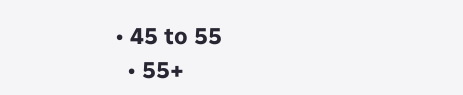• 45 to 55
  • 55+